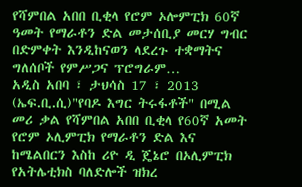የሻምበል አበበ ቢቂላ የሮም ኦሎምፒክ 60ኛ ዓመት የማራቶን ድል መታሰቢያ መርሃ ግብር በድምቀት እንዲከናወን ላደረጉ ተቋማትና ግለሰቦች የምሥጋና ፕሮግራም…
አዲስ አበባ ፣ ታህሳስ 17 ፣ 2013 (ኤፍ.ቢ.ሲ)"የባዶ እግር ትሩፋቶች" በሚል መሪ ቃል የሻምበል አበበ ቢቂላ የ60ኛ አመት የሮም ኦሊምፒክ የማራቶን ድል እና ከሜልበርን እስከ ሪዮ ዲ ጄኔሮ በኦሊምፒክ የአትሌቲክስ ባለድሎች ዝክረ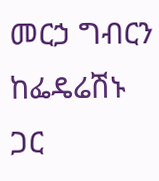መርኃ ግብርን ከፌዴሬሽኑ ጋር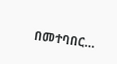በመተባበር…